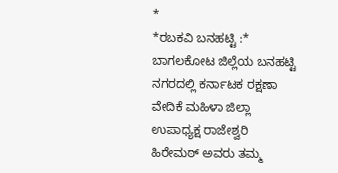*
*ರಬಕವಿ ಬನಹಟ್ಟಿ :*
ಬಾಗಲಕೋಟ ಜಿಲ್ಲೆಯ ಬನಹಟ್ಟಿ ನಗರದಲ್ಲಿ ಕರ್ನಾಟಕ ರಕ್ಷಣಾ ವೇದಿಕೆ ಮಹಿಳಾ ಜಿಲ್ಲಾ ಉಪಾಧ್ಯಕ್ಷ ರಾಜೇಶ್ವರಿ ಹಿರೇಮಠ್ ಅವರು ತಮ್ಮ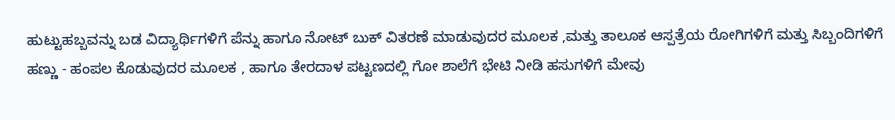ಹುಟ್ಟುಹಬ್ಬವನ್ನು ಬಡ ವಿದ್ಯಾರ್ಥಿಗಳಿಗೆ ಪೆನ್ನು ಹಾಗೂ ನೋಟ್ ಬುಕ್ ವಿತರಣೆ ಮಾಡುವುದರ ಮೂಲಕ ,ಮತ್ತು ತಾಲೂಕ ಆಸ್ಪತ್ರೆಯ ರೋಗಿಗಳಿಗೆ ಮತ್ತು ಸಿಬ್ಬಂದಿಗಳಿಗೆ ಹಣ್ಣು - ಹಂಪಲ ಕೊಡುವುದರ ಮೂಲಕ , ಹಾಗೂ ತೇರದಾಳ ಪಟ್ಟಣದಲ್ಲಿ ಗೋ ಶಾಲೆಗೆ ಭೇಟಿ ನೀಡಿ ಹಸುಗಳಿಗೆ ಮೇವು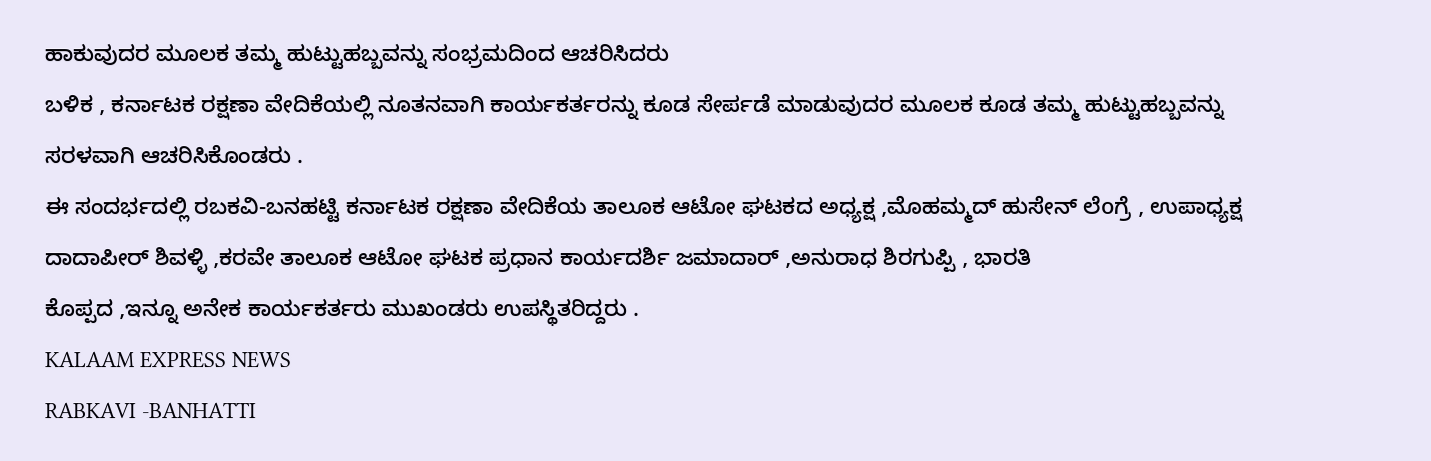ಹಾಕುವುದರ ಮೂಲಕ ತಮ್ಮ ಹುಟ್ಟುಹಬ್ಬವನ್ನು ಸಂಭ್ರಮದಿಂದ ಆಚರಿಸಿದರು
ಬಳಿಕ , ಕರ್ನಾಟಕ ರಕ್ಷಣಾ ವೇದಿಕೆಯಲ್ಲಿ ನೂತನವಾಗಿ ಕಾರ್ಯಕರ್ತರನ್ನು ಕೂಡ ಸೇರ್ಪಡೆ ಮಾಡುವುದರ ಮೂಲಕ ಕೂಡ ತಮ್ಮ ಹುಟ್ಟುಹಬ್ಬವನ್ನು ಸರಳವಾಗಿ ಆಚರಿಸಿಕೊಂಡರು .
ಈ ಸಂದರ್ಭದಲ್ಲಿ ರಬಕವಿ-ಬನಹಟ್ಟಿ ಕರ್ನಾಟಕ ರಕ್ಷಣಾ ವೇದಿಕೆಯ ತಾಲೂಕ ಆಟೋ ಘಟಕದ ಅಧ್ಯಕ್ಷ ,ಮೊಹಮ್ಮದ್ ಹುಸೇನ್ ಲೆoಗ್ರೆ , ಉಪಾಧ್ಯಕ್ಷ ದಾದಾಪೀರ್ ಶಿವಳ್ಳಿ ,ಕರವೇ ತಾಲೂಕ ಆಟೋ ಘಟಕ ಪ್ರಧಾನ ಕಾರ್ಯದರ್ಶಿ ಜಮಾದಾರ್ ,ಅನುರಾಧ ಶಿರಗುಪ್ಪಿ , ಭಾರತಿ
ಕೊಪ್ಪದ ,ಇನ್ನೂ ಅನೇಕ ಕಾರ್ಯಕರ್ತರು ಮುಖಂಡರು ಉಪಸ್ಥಿತರಿದ್ದರು .
KALAAM EXPRESS NEWS
RABKAVI -BANHATTI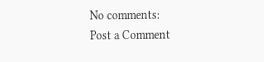No comments:
Post a Comment